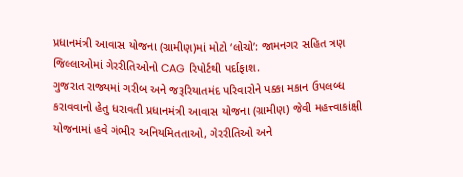પ્રધાનમંત્રી આવાસ યોજના (ગ્રામીણ)માં મોટો ‘લોચો’: જામનગર સહિત ત્રણ જિલ્લાઓમાં ગેરરીતિઓનો CAG રિપોર્ટથી પર્દાફાશ.
ગુજરાત રાજ્યમાં ગરીબ અને જરૂરિયાતમંદ પરિવારોને પક્કા મકાન ઉપલબ્ધ કરાવવાનો હેતુ ધરાવતી પ્રધાનમંત્રી આવાસ યોજના (ગ્રામીણ) જેવી મહત્ત્વાકાંક્ષી યોજનામાં હવે ગંભીર અનિયમિતતાઓ, ગેરરીતિઓ અને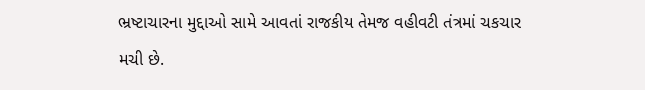ભ્રષ્ટાચારના મુદ્દાઓ સામે આવતાં રાજકીય તેમજ વહીવટી તંત્રમાં ચકચાર મચી છે.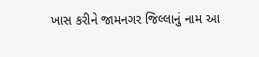ખાસ કરીને જામનગર જિલ્લાનું નામ આ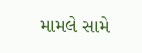મામલે સામે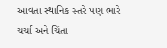આવતા સ્થાનિક સ્તરે પણ ભારે ચર્ચા અને ચિંતા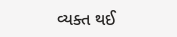વ્યક્ત થઈ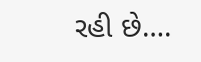રહી છે….